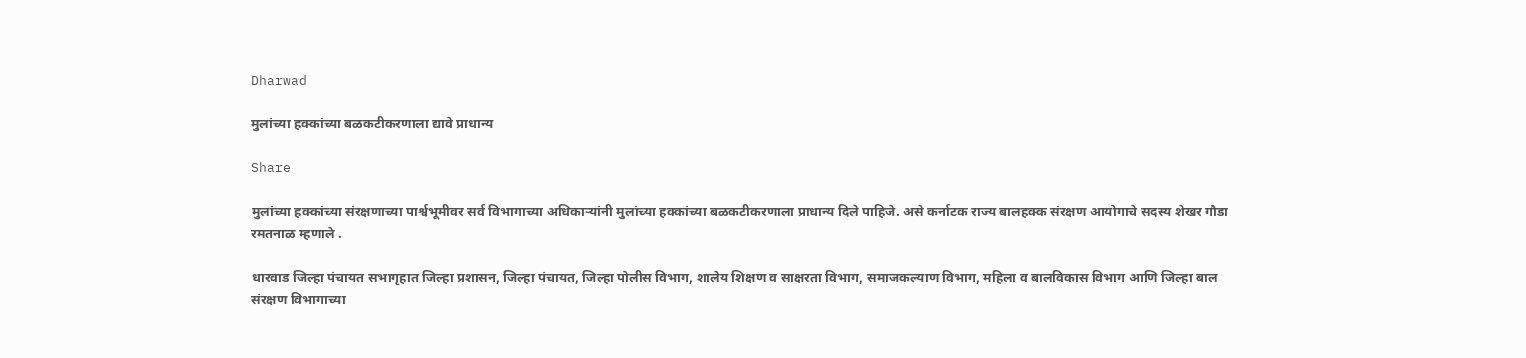Dharwad

मुलांच्या हक्कांच्या बळकटीकरणाला द्यावे प्राधान्य

Share

मुलांच्या हक्कांच्या संरक्षणाच्या पार्श्वभूमीवर सर्व विभागाच्या अधिकाऱ्यांनी मुलांच्या हक्कांच्या बळकटीकरणाला प्राधान्य दिले पाहिजे. असे कर्नाटक राज्य बालहक्क संरक्षण आयोगाचे सदस्य शेखर गौडा रमतनाळ म्हणाले .

धारवाड जिल्हा पंचायत सभागृहात जिल्हा प्रशासन, जिल्हा पंचायत, जिल्हा पोलीस विभाग, शालेय शिक्षण व साक्षरता विभाग, समाजकल्याण विभाग, महिला व बालविकास विभाग आणि जिल्हा बाल संरक्षण विभागाच्या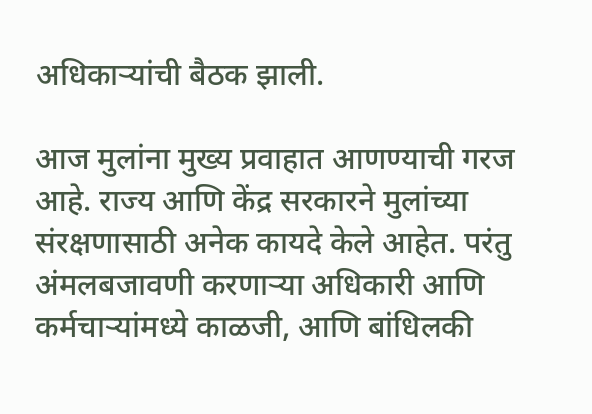अधिकाऱ्यांची बैठक झाली.

आज मुलांना मुख्य प्रवाहात आणण्याची गरज आहे. राज्य आणि केंद्र सरकारने मुलांच्या संरक्षणासाठी अनेक कायदे केले आहेत. परंतु अंमलबजावणी करणाऱ्या अधिकारी आणि कर्मचाऱ्यांमध्ये काळजी, आणि बांधिलकी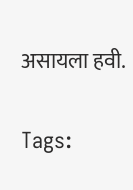असायला हवी.

Tags: